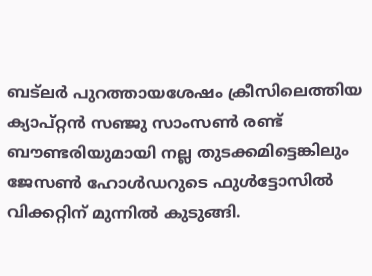ബട്‌ലര്‍ പുറത്തായശേഷം ക്രീസിലെത്തിയ ക്യാപ്റ്റന്‍ സഞ്ജു സാംസണ്‍ രണ്ട് ബൗണ്ടരിയുമായി നല്ല തുടക്കമിട്ടെങ്കിലും ജേസണ്‍ ഹോള്‍ഡറുടെ ഫുള്‍ട്ടോസില്‍ വിക്കറ്റിന് മുന്നില്‍ കുടുങ്ങി.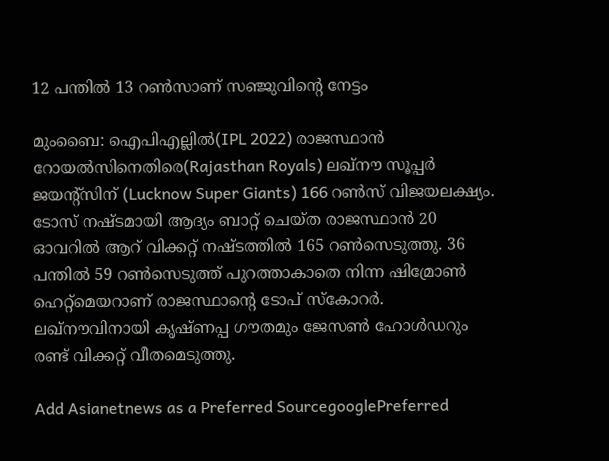12 പന്തില്‍ 13 റണ്‍സാണ് സഞ്ജുവിന്‍റെ നേട്ടം

മുംബൈ: ഐപിഎല്ലിൽ(IPL 2022) രാജസ്ഥാന്‍ റോയല്‍സിനെതിരെ(Rajasthan Royals) ലഖ്‌നൗ സൂപ്പര്‍ ജയന്‍റ്സിന് (Lucknow Super Giants) 166 റണ്‍സ് വിജയലക്ഷ്യം. ടോസ് നഷ്ടമായി ആദ്യം ബാറ്റ് ചെയ്ത രാജസ്ഥാന്‍ 20 ഓവറില്‍ ആറ് വിക്കറ്റ് നഷ്ടത്തില്‍ 165 റണ്‍സെടുത്തു. 36 പന്തില്‍ 59 റണ്‍സെടുത്ത് പുറത്താകാതെ നിന്ന ഷിമ്രോണ്‍ ഹെറ്റ്മെയറാണ് രാജസ്ഥാന്‍റെ ടോപ് സ്കോറര്‍. ലഖ്നൗവിനായി കൃഷ്ണപ്പ ഗൗതമും ജേസണ്‍ ഹോള്‍ഡറും രണ്ട് വിക്കറ്റ് വീതമെടുത്തു.

Add Asianetnews as a Preferred SourcegooglePreferred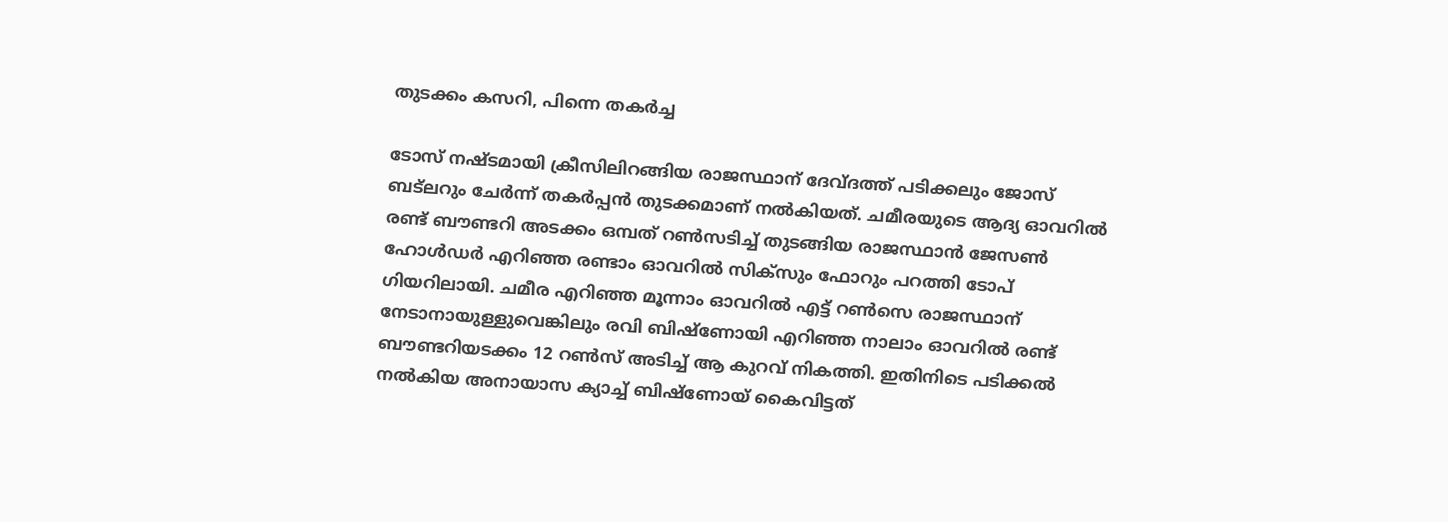തുടക്കം കസറി, പിന്നെ തകര്‍ച്ച

ടോസ് നഷ്ടമായി ക്രീസിലിറങ്ങിയ രാജസ്ഥാന് ദേവ്ദത്ത് പടിക്കലും ജോസ് ബട്‌ലറും ചേര്‍ന്ന് തകര്‍പ്പന്‍ തുടക്കമാണ് നല്‍കിയത്. ചമീരയുടെ ആദ്യ ഓവറില്‍ രണ്ട് ബൗണ്ടറി അടക്കം ഒമ്പത് റണ്‍സടിച്ച് തുടങ്ങിയ രാജസ്ഥാന്‍ ജേസണ്‍ ഹോള്‍ഡര്‍ എറിഞ്ഞ രണ്ടാം ഓവറില്‍ സിക്സും ഫോറും പറത്തി ടോപ് ഗിയറിലായി. ചമീര എറിഞ്ഞ മൂന്നാം ഓവറില്‍ എട്ട് റണ്‍സെ രാജസ്ഥാന് നേടാനായുള്ളുവെങ്കിലും രവി ബിഷ്ണോയി എറിഞ്ഞ നാലാം ഓവറില്‍ രണ്ട് ബൗണ്ടറിയടക്കം 12 റണ്‍സ് അടിച്ച് ആ കുറവ് നികത്തി. ഇതിനിടെ പടിക്കല്‍ നല്‍കിയ അനായാസ ക്യാച്ച് ബിഷ്ണോയ് കൈവിട്ടത്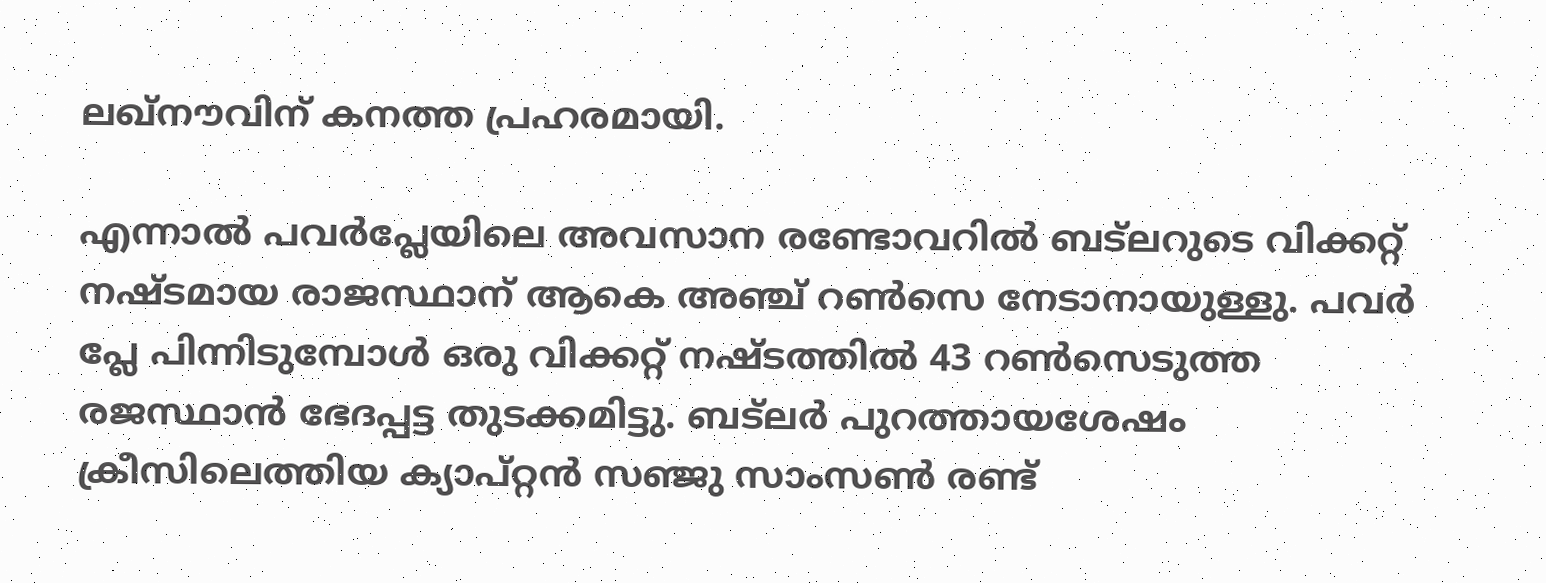ലഖ്നൗവിന് കനത്ത പ്രഹരമായി.

എന്നാല്‍ പവര്‍പ്ലേയിലെ അവസാന രണ്ടോവറില്‍ ബട്‌ലറുടെ വിക്കറ്റ് നഷ്ടമായ രാജസ്ഥാന് ആകെ അഞ്ച് റണ്‍സെ നേടാനായുള്ളു. പവര്‍ പ്ലേ പിന്നിടുമ്പോള്‍ ഒരു വിക്കറ്റ് നഷ്ടത്തില്‍ 43 റണ്‍സെടുത്ത രജസ്ഥാന്‍ ഭേദപ്പട്ട തുടക്കമിട്ടു. ബട്‌ലര്‍ പുറത്തായശേഷം ക്രീസിലെത്തിയ ക്യാപ്റ്റന്‍ സഞ്ജു സാംസണ്‍ രണ്ട്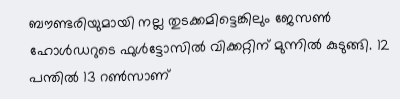ബൗണ്ടരിയുമായി നല്ല തുടക്കമിട്ടെങ്കിലും ജേസണ്‍ ഹോള്‍ഡറുടെ ഫുള്‍ട്ടോസില്‍ വിക്കറ്റിന് മുന്നില്‍ കുടുങ്ങി. 12 പന്തില്‍ 13 റണ്‍സാണ്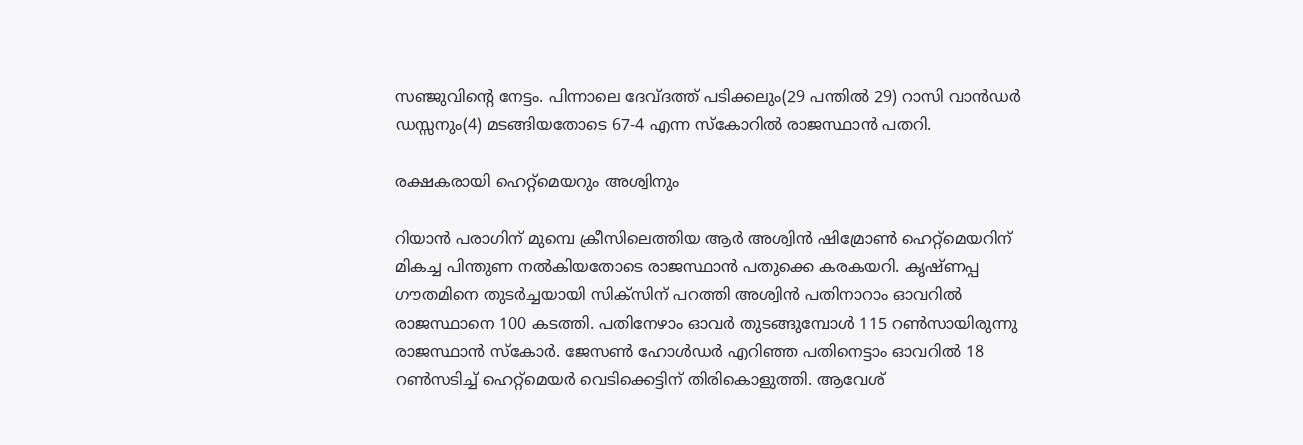സഞ്ജുവിന്‍റെ നേട്ടം. പിന്നാലെ ദേവ്ദത്ത് പടിക്കലും(29 പന്തില്‍ 29) റാസി വാന്‍ഡര്‍ ഡസ്സനും(4) മടങ്ങിയതോടെ 67-4 എന്ന സ്കോറില്‍ രാജസ്ഥാന്‍ പതറി.

രക്ഷകരായി ഹെറ്റ്‌മെയറും അശ്വിനും

റിയാന്‍ പരാഗിന് മുമ്പെ ക്രീസിലെത്തിയ ആര്‍ അശ്വിന്‍ ഷിമ്രോണ്‍ ഹെറ്റ്മെയറിന് മികച്ച പിന്തുണ നല്‍കിയതോടെ രാജസ്ഥാന്‍ പതുക്കെ കരകയറി. കൃഷ്ണപ്പ ഗൗതമിനെ തുടര്‍ച്ചയായി സിക്സിന് പറത്തി അശ്വിന്‍ പതിനാറാം ഓവറില്‍ രാജസ്ഥാനെ 100 കടത്തി. പതിനേഴാം ഓവര്‍ തുടങ്ങുമ്പോള്‍ 115 റണ്‍സായിരുന്നു രാജസ്ഥാന്‍ സ്കോര്‍. ജേസണ്‍ ഹോള്‍ഡര്‍ എറിഞ്ഞ പതിനെട്ടാം ഓവറില്‍ 18 റണ്‍സടിച്ച് ഹെറ്റ്മെയര്‍ വെടിക്കെട്ടിന് തിരികൊളുത്തി. ആവേശ്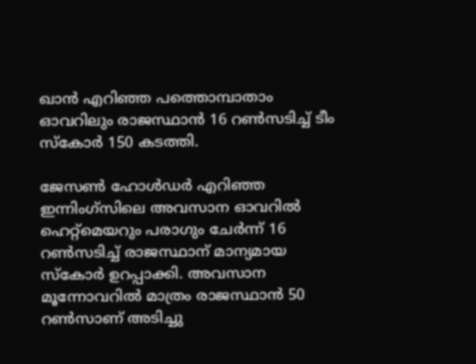ഖാന്‍ എറിഞ്ഞ പത്തൊമ്പാതാം ഓവറിലും രാജസ്ഥാന്‍ 16 റണ്‍സടിച്ച് ടീം സ്കോര്‍ 150 കടത്തി.

ജേസണ്‍ ഹോള്‍ഡര്‍ എറിഞ്ഞ ഇന്നിംഗ്സിലെ അവസാന ഓവറില്‍ ഹെറ്റ്മെയറും പരാഗും ചേര്‍ന്ന് 16 റണ്‍സടിച്ച് രാജസ്ഥാന് മാന്യമായ സ്കോര്‍ ഉറപ്പാക്കി. അവസാന മൂന്നോവറില്‍ മാത്രം രാജസ്ഥാന്‍ 50 റണ്‍സാണ് അടിച്ചു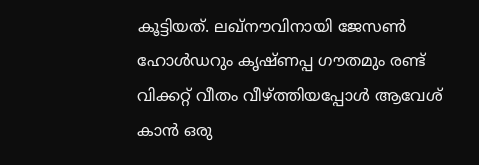കൂട്ടിയത്. ലഖ്നൗവിനായി ജേസണ്‍ ഹോള്‍ഡറും കൃഷ്ണപ്പ ഗൗതമും രണ്ട് വിക്കറ്റ് വീതം വീഴ്ത്തിയപ്പോള്‍ ആവേശ് കാന്‍ ഒരു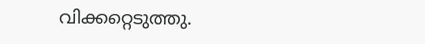വിക്കറ്റെടുത്തു.